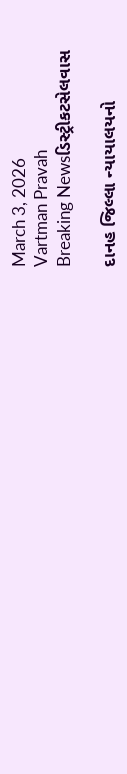March 3, 2026
Vartman Pravah
Breaking Newsડિસ્ટ્રીકટસેલવાસ

દાનહ જિલ્લા ન્‍યાયાલયનો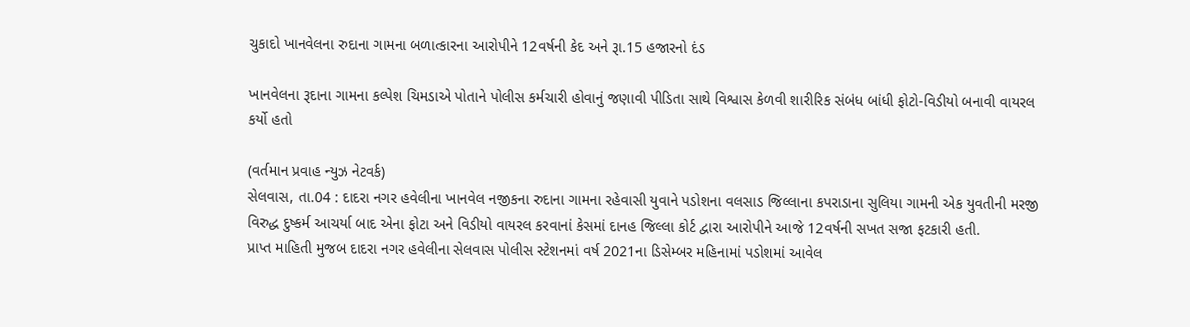ચુકાદો ખાનવેલના રુદાના ગામના બળાત્‍કારના આરોપીને 12વર્ષની કેદ અને રૂા.15 હજારનો દંડ

ખાનવેલના રૂદાના ગામના કલ્‍પેશ ચિમડાએ પોતાને પોલીસ કર્મચારી હોવાનું જણાવી પીડિતા સાથે વિશ્વાસ કેળવી શારીરિક સંબંધ બાંધી ફોટો-વિડીયો બનાવી વાયરલ કર્યો હતો

(વર્તમાન પ્રવાહ ન્‍યુઝ નેટવર્ક)
સેલવાસ, તા.04 : દાદરા નગર હવેલીના ખાનવેલ નજીકના રુદાના ગામના રહેવાસી યુવાને પડોશના વલસાડ જિલ્લાના કપરાડાના સુલિયા ગામની એક યુવતીની મરજી વિરુદ્ધ દુષ્‍કર્મ આચર્યા બાદ એના ફોટા અને વિડીયો વાયરલ કરવાનાં કેસમાં દાનહ જિલ્લા કોર્ટ દ્વારા આરોપીને આજે 12વર્ષની સખત સજા ફટકારી હતી.
પ્રાપ્ત માહિતી મુજબ દાદરા નગર હવેલીના સેલવાસ પોલીસ સ્‍ટેશનમાં વર્ષ 2021ના ડિસેમ્‍બર મહિનામાં પડોશમાં આવેલ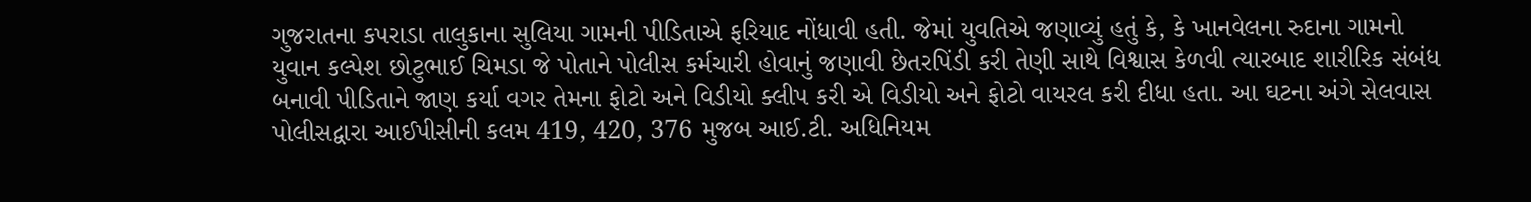ગુજરાતના કપરાડા તાલુકાના સુલિયા ગામની પીડિતાએ ફરિયાદ નોંધાવી હતી. જેમાં યુવતિએ જણાવ્‍યું હતું કે, કે ખાનવેલના રુદાના ગામનો યુવાન કલ્‍પેશ છોટુભાઈ ચિમડા જે પોતાને પોલીસ કર્મચારી હોવાનું જણાવી છેતરપિંડી કરી તેણી સાથે વિશ્વાસ કેળવી ત્‍યારબાદ શારીરિક સંબંધ બનાવી પીડિતાને જાણ કર્યા વગર તેમના ફોટો અને વિડીયો ક્‍લીપ કરી એ વિડીયો અને ફોટો વાયરલ કરી દીધા હતા. આ ઘટના અંગે સેલવાસ પોલીસદ્વારા આઈપીસીની કલમ 419, 420, 376 મુજબ આઈ.ટી. અધિનિયમ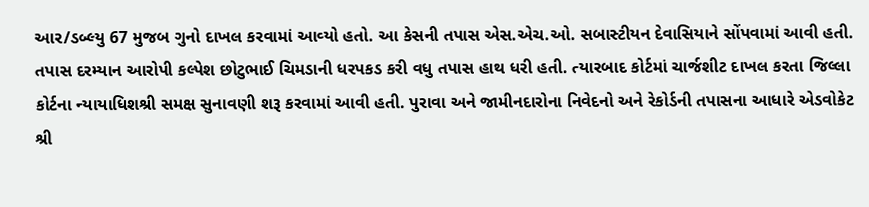આર/ડબ્‍લ્‍યુ 67 મુજબ ગુનો દાખલ કરવામાં આવ્‍યો હતો. આ કેસની તપાસ એસ.એચ.ઓ. સબાસ્‍ટીયન દેવાસિયાને સોંપવામાં આવી હતી. તપાસ દરમ્‍યાન આરોપી કલ્‍પેશ છોટુભાઈ ચિમડાની ધરપકડ કરી વધુ તપાસ હાથ ધરી હતી. ત્‍યારબાદ કોર્ટમાં ચાર્જશીટ દાખલ કરતા જિલ્લા કોર્ટના ન્‍યાયાધિશશ્રી સમક્ષ સુનાવણી શરૂ કરવામાં આવી હતી. પુરાવા અને જામીનદારોના નિવેદનો અને રેકોર્ડની તપાસના આધારે એડવોકેટ શ્રી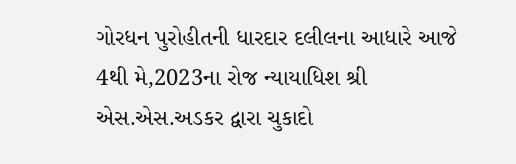ગોરધન પુરોહીતની ધારદાર દલીલના આધારે આજે 4થી મે,2023ના રોજ ન્‍યાયાધિશ શ્રી એસ.એસ.અડકર દ્વારા ચુકાદો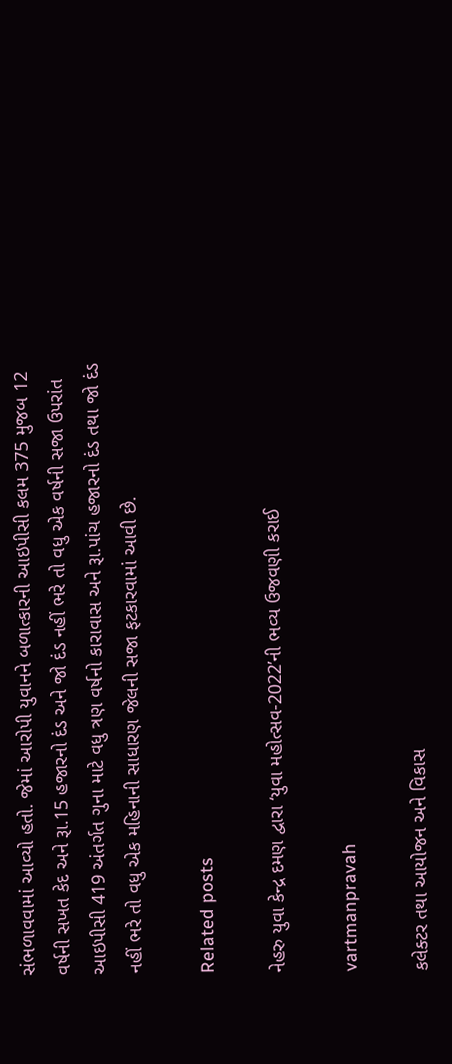સંભળાવવામાં આવ્‍યો હતો. જેમાં આરોપી યુવાનને બળાત્‍કારની આઇપીસી કલમ 375 મુજબ 12 વર્ષની સખત કેદ અને રૂા.15 હજારનો દંડ અને જો દંડ નહીં ભરે તો વધુ એક વર્ષની સજા ઉપરાંત આઇપીસી 419 અંતર્ગત ગુના માટે વધુ ત્રણ વર્ષનો કારાવાસ અને રૂા.પાંચ હજારનો દંડ તથા જો દંડ નહીં ભરે તો વધુ એક મહિનાની સાધારણ જેલની સજા ફટકારવામાં આવી છે.

Related posts

નેહરુ યુવા કેન્‍દ્ર દમણ દ્વારા ‘યુવા મહોત્‍સવ-2022’ની ભવ્‍ય ઉજવણી કરાઈ

vartmanpravah

કલેક્‍ટર તથા આયોજન અને વિકાસ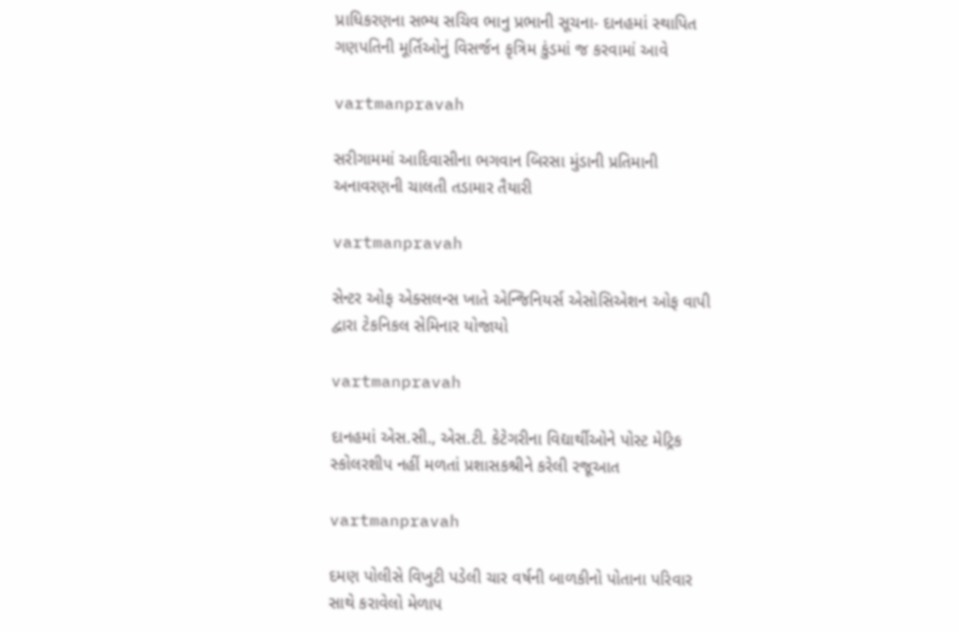પ્રાધિકરણના સભ્‍ય સચિવ ભાનુ પ્રભાની સૂચના- દાનહમાં સ્‍થાપિત ગણપતિની મૂર્તિઓનું વિસર્જન કૃત્રિમ કુંડમાં જ કરવામાં આવે

vartmanpravah

સરીગામમાં આદિવાસીના ભગવાન બિરસા મુંડાની પ્રતિમાની અનાવરણની ચાલતી તડામાર તૈયારી

vartmanpravah

સેન્‍ટર ઓફ એક્‍સલન્‍સ ખાતે એન્‍જિનિયર્સ એસોસિએશન ઓફ વાપી દ્વારા ટેકનિકલ સેમિનાર યોજાયો

vartmanpravah

દાનહમાં એસ.સી., એસ.ટી. કેટેગરીના વિદ્યાર્થીઓને પોસ્‍ટ મેટ્રિક સ્‍કોલરશીપ નહીં મળતાં પ્રશાસકશ્રીને કરેલી રજૂઆત

vartmanpravah

દમણ પોલીસે વિખુટી પડેલી ચાર વર્ષની બાળકીનો પોતાના પરિવાર સાથે કરાવેલો મેળાપ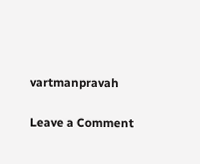vartmanpravah

Leave a Comment